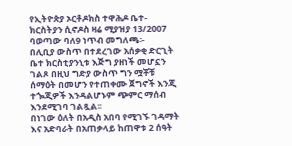የኢትዮጵያ ኦርቶዶክስ ተዋሕዶ ቤተ-ክርስትያን ሲኖዶስ ዛሬ ሚያዝያ 13/2007 ባወጣው ባለ9 ነጥብ መግለጫ፡-
በሊቢያ ውስጥ በተደረገው አሰቃቂ ድርጊት ቤተ ክርስቲያንኒቱ እጅግ ያዘነች መሆኗን ገልጾ በዚህ ግድያ ውስጥ ግን ሟቾቹ ሰማዕት በመሆን የተጠቀሙ ጀግኖች እንጂ ተጐጂዎች እንዳልሆኑም ጭምር ማሰብ እንደሚገባ ገልጿል፡፡
በነገው ዕለት በአዲስ አበባ የሚገኙ ገዳማት እና አድባራት በአጠቃላይ ከጠዋቱ 2 ሰዓት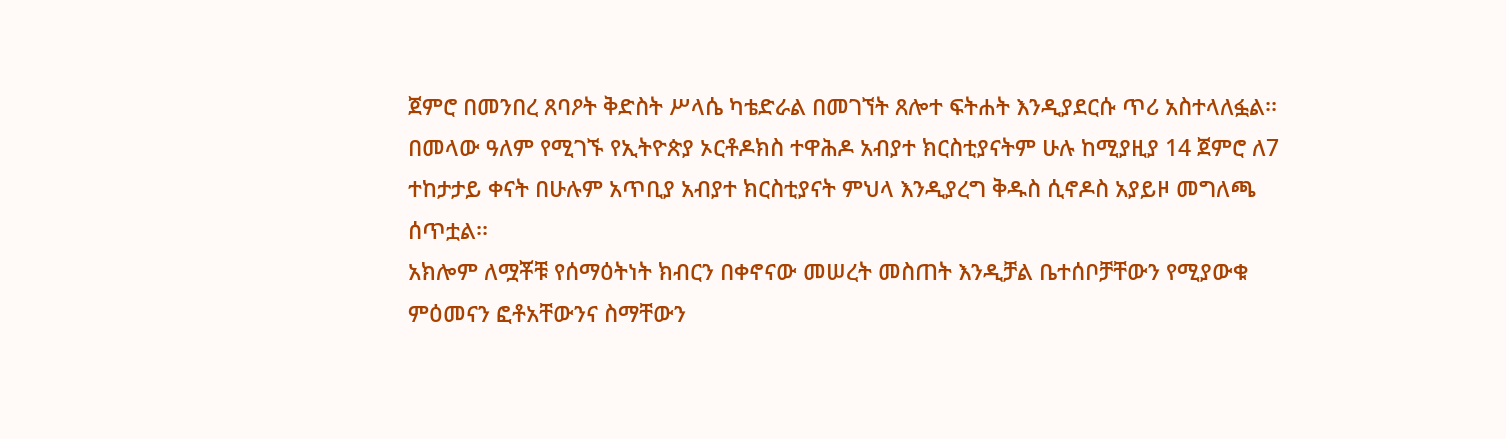ጀምሮ በመንበረ ጸባዖት ቅድስት ሥላሴ ካቴድራል በመገኘት ጸሎተ ፍትሐት እንዲያደርሱ ጥሪ አስተላለፏል፡፡
በመላው ዓለም የሚገኙ የኢትዮጵያ ኦርቶዶክስ ተዋሕዶ አብያተ ክርስቲያናትም ሁሉ ከሚያዚያ 14 ጀምሮ ለ7 ተከታታይ ቀናት በሁሉም አጥቢያ አብያተ ክርስቲያናት ምህላ እንዲያረግ ቅዱስ ሲኖዶስ አያይዞ መግለጫ ሰጥቷል፡፡
አክሎም ለሟቾቹ የሰማዕትነት ክብርን በቀኖናው መሠረት መስጠት እንዲቻል ቤተሰቦቻቸውን የሚያውቁ ምዕመናን ፎቶአቸውንና ስማቸውን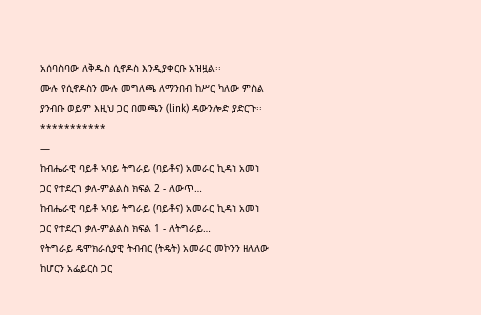አሰባስባው ለቅዱስ ሲኖዶስ እንዲያቀርቡ አዝዟል፡፡
ሙሉ የሲኖዶስን ሙሉ መግለጫ ለማንበብ ከሥር ካለው ምስል ያንብቡ ወይም እዚህ ጋር በመጫን (link) ዳውንሎድ ያድርጉ፡፡
***********
—
ከብሔራዊ ባይቶ ኣባይ ትግራይ (ባይቶና) አመራር ኪዳነ አመነ ጋር የተደረገ ቃለ-ምልልስ ክፍል 2 - ለውጥ…
ከብሔራዊ ባይቶ ኣባይ ትግራይ (ባይቶና) አመራር ኪዳነ አመነ ጋር የተደረገ ቃለ-ምልልስ ክፍል 1 - ለትግራይ…
የትግራይ ዴሞክራሲያዊ ትብብር (ትዴት) አመራር መኮንን ዘለለው ከሆርን አፌይርስ ጋር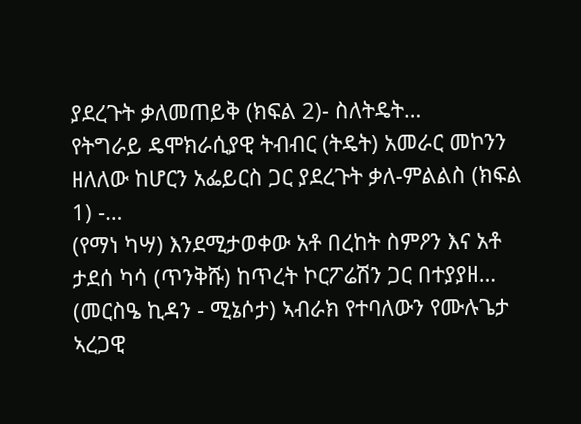ያደረጉት ቃለመጠይቅ (ክፍል 2)- ስለትዴት…
የትግራይ ዴሞክራሲያዊ ትብብር (ትዴት) አመራር መኮንን ዘለለው ከሆርን አፌይርስ ጋር ያደረጉት ቃለ-ምልልስ (ክፍል 1) -…
(የማነ ካሣ) እንደሚታወቀው አቶ በረከት ስምዖን እና አቶ ታደሰ ካሳ (ጥንቅሹ) ከጥረት ኮርፖሬሽን ጋር በተያያዘ…
(መርስዔ ኪዳን - ሚኔሶታ) ኣብራክ የተባለውን የሙሉጌታ ኣረጋዊ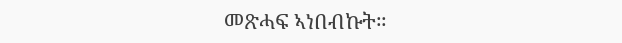መጽሓፍ ኣነበብኩት።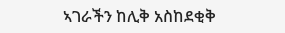ኣገራችን ከሊቅ አስከደቂቅ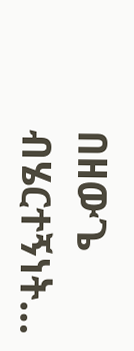በዘውጌ ብሄርተኝነት…